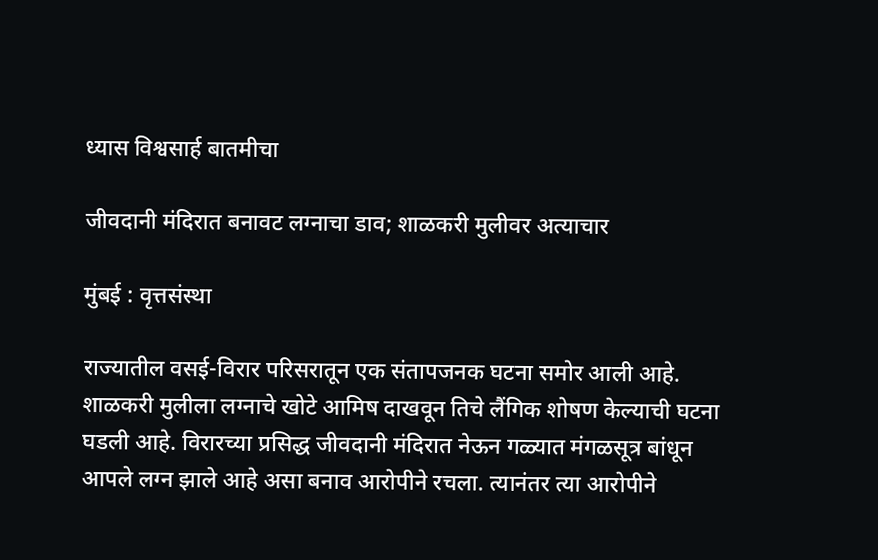ध्यास विश्वसार्ह बातमीचा

जीवदानी मंदिरात बनावट लग्नाचा डाव; शाळकरी मुलीवर अत्याचार

मुंबई : वृत्तसंस्था

राज्यातील वसई-विरार परिसरातून एक संतापजनक घटना समोर आली आहे. शाळकरी मुलीला लग्नाचे खोटे आमिष दाखवून तिचे लैंगिक शोषण केल्याची घटना घडली आहे. विरारच्या प्रसिद्ध जीवदानी मंदिरात नेऊन गळ्यात मंगळसूत्र बांधून आपले लग्न झाले आहे असा बनाव आरोपीने रचला. त्यानंतर त्या आरोपीने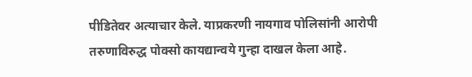पीडितेवर अत्याचार केले. याप्रकरणी नायगाव पोलिसांनी आरोपी तरुणाविरुद्ध पोक्सो कायद्यान्वये गुन्हा दाखल केला आहे.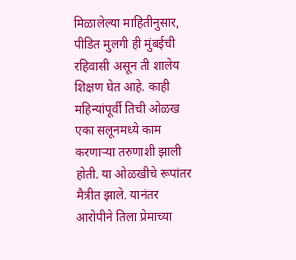मिळालेल्या माहितीनुसार, पीडित मुलगी ही मुंबईची रहिवासी असून ती शालेय शिक्षण घेत आहे. काही महिन्यांपूर्वी तिची ओळख एका सलूनमध्ये काम करणाऱ्या तरुणाशी झाली होती. या ओळखीचे रूपांतर मैत्रीत झाले. यानंतर आरोपीने तिला प्रेमाच्या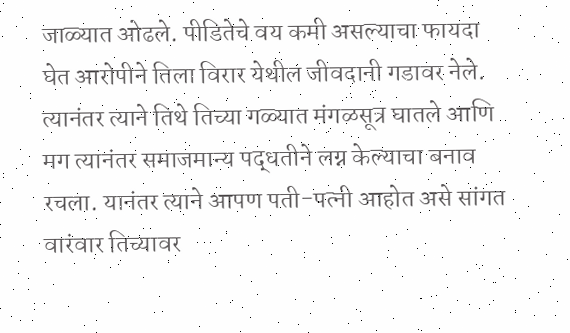जाळ्यात ओढले. पीडितेचे वय कमी असल्याचा फायदा घेत आरोपीने तिला विरार येथील जीवदानी गडावर नेले. त्यानंतर त्याने तिथे तिच्या गळ्यात मंगळसूत्र घातले आणि मग त्यानंतर समाजमान्य पद्धतीने लग्न केल्याचा बनाव रचला. यानंतर त्याने आपण पती-पत्नी आहोत असे सांगत वारंवार तिच्यावर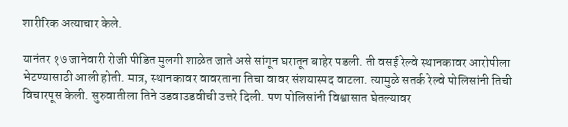शारीरिक अत्याचार केले.

यानंतर १७ जानेवारी रोजी पीडित मुलगी शाळेत जाते असे सांगून घरातून बाहेर पडली. ती वसई रेल्वे स्थानकावर आरोपीला भेटण्यासाठी आली होती. मात्र, स्थानकावर वावरताना तिचा वावर संशयास्पद वाटला. त्यामुळे सतर्क रेल्वे पोलिसांनी तिची विचारपूस केली. सुरुवातीला तिने उडवाउडवीची उत्तरे दिली. पण पोलिसांनी विश्वासात घेतल्यावर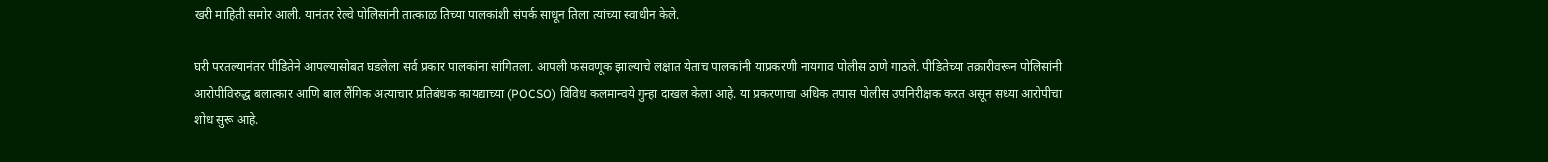खरी माहिती समोर आली. यानंतर रेल्वे पोलिसांनी तात्काळ तिच्या पालकांशी संपर्क साधून तिला त्यांच्या स्वाधीन केले.

घरी परतल्यानंतर पीडितेने आपल्यासोबत घडलेला सर्व प्रकार पालकांना सांगितला. आपली फसवणूक झाल्याचे लक्षात येताच पालकांनी याप्रकरणी नायगाव पोलीस ठाणे गाठले. पीडितेच्या तक्रारीवरून पोलिसांनी आरोपीविरुद्ध बलात्कार आणि बाल लैंगिक अत्याचार प्रतिबंधक कायद्याच्या (POCSO) विविध कलमान्वये गुन्हा दाखल केला आहे. या प्रकरणाचा अधिक तपास पोलीस उपनिरीक्षक करत असून सध्या आरोपीचा शोध सुरू आहे.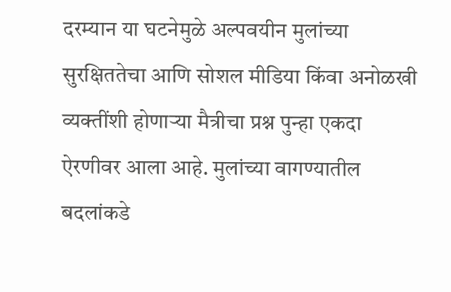दरम्यान या घटनेमुळे अल्पवयीन मुलांच्या सुरक्षिततेचा आणि सोशल मीडिया किंवा अनोळखी व्यक्तींशी होणाऱ्या मैत्रीचा प्रश्न पुन्हा एकदा ऐरणीवर आला आहे. मुलांच्या वागण्यातील बदलांकडे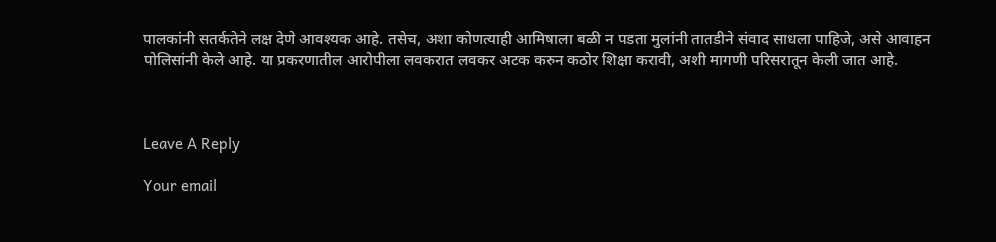पालकांनी सतर्कतेने लक्ष देणे आवश्यक आहे. तसेच, अशा कोणत्याही आमिषाला बळी न पडता मुलांनी तातडीने संवाद साधला पाहिजे, असे आवाहन पोलिसांनी केले आहे. या प्रकरणातील आरोपीला लवकरात लवकर अटक करुन कठोर शिक्षा करावी, अशी मागणी परिसरातून केली जात आहे.



Leave A Reply

Your email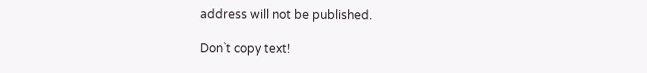address will not be published.

Don`t copy text!